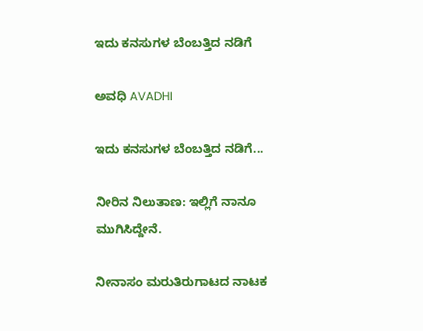ಇದು ಕನಸುಗಳ ಬೆಂಬತ್ತಿದ ನಡಿಗೆ‍

ಅವಧಿ AVADHI

ಇದು ಕನಸುಗಳ ಬೆಂಬತ್ತಿದ ನಡಿಗೆ...

ನೀರಿನ ನಿಲುತಾಣ: ಇಲ್ಲಿಗೆ ನಾನೂ ಮುಗಿಸಿದ್ದೇನೆ.

ನೀನಾಸಂ ಮರುತಿರುಗಾಟದ ನಾಟಕ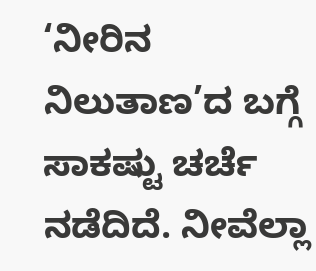‘ನೀರಿನ ನಿಲುತಾಣ’ದ ಬಗ್ಗೆ ಸಾಕಷ್ಟು ಚರ್ಚೆ ನಡೆದಿದೆ. ನೀವೆಲ್ಲಾ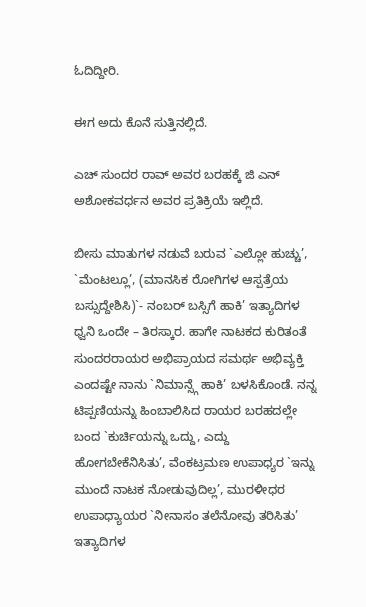ಓದಿದ್ದೀರಿ.

ಈಗ ಅದು ಕೊನೆ ಸುತ್ತಿನಲ್ಲಿದೆ.

ಎಚ್ ಸುಂದರ ರಾವ್ ಅವರ ಬರಹಕ್ಕೆ ಜಿ ಎನ್ ಅಶೋಕವರ್ಧನ ಅವರ ಪ್ರತಿಕ್ರಿಯೆ ಇಲ್ಲಿದೆ.

ಬೀಸು ಮಾತುಗಳ ನಡುವೆ ಬರುವ `ಎಲ್ಲೋ ಹುಚ್ಚು’, `ಮೆಂಟಲ್ಲೂ’, (ಮಾನಸಿಕ ರೋಗಿಗಳ ಆಸ್ಪತ್ರೆಯ ಬಸ್ಸುದ್ದೇಶಿಸಿ)`- ನಂಬರ್ ಬಸ್ಸಿಗೆ ಹಾಕಿ’ ಇತ್ಯಾದಿಗಳ ಧ್ವನಿ ಒಂದೇ – ತಿರಸ್ಕಾರ. ಹಾಗೇ ನಾಟಕದ ಕುರಿತಂತೆ ಸುಂದರರಾಯರ ಅಭಿಪ್ರಾಯದ ಸಮರ್ಥ ಅಭಿವ್ಯಕ್ತಿ ಎಂದಷ್ಟೇ ನಾನು `ನಿಮಾನ್ಸ್ಗೆ ಹಾಕಿ’ ಬಳಸಿಕೊಂಡೆ. ನನ್ನ ಟಿಪ್ಪಣಿಯನ್ನು ಹಿಂಬಾಲಿಸಿದ ರಾಯರ ಬರಹದಲ್ಲೇ ಬಂದ `ಕುರ್ಚಿಯನ್ನು ಒದ್ದು, ಎದ್ದು ಹೋಗಬೇಕೆನಿಸಿತು’, ವೆಂಕಟ್ರಮಣ ಉಪಾಧ್ಯರ `ಇನ್ನು ಮುಂದೆ ನಾಟಕ ನೋಡುವುದಿಲ್ಲ’, ಮುರಳೀಧರ ಉಪಾಧ್ಯಾಯರ `ನೀನಾಸಂ ತಲೆನೋವು ತರಿಸಿತು’ ಇತ್ಯಾದಿಗಳ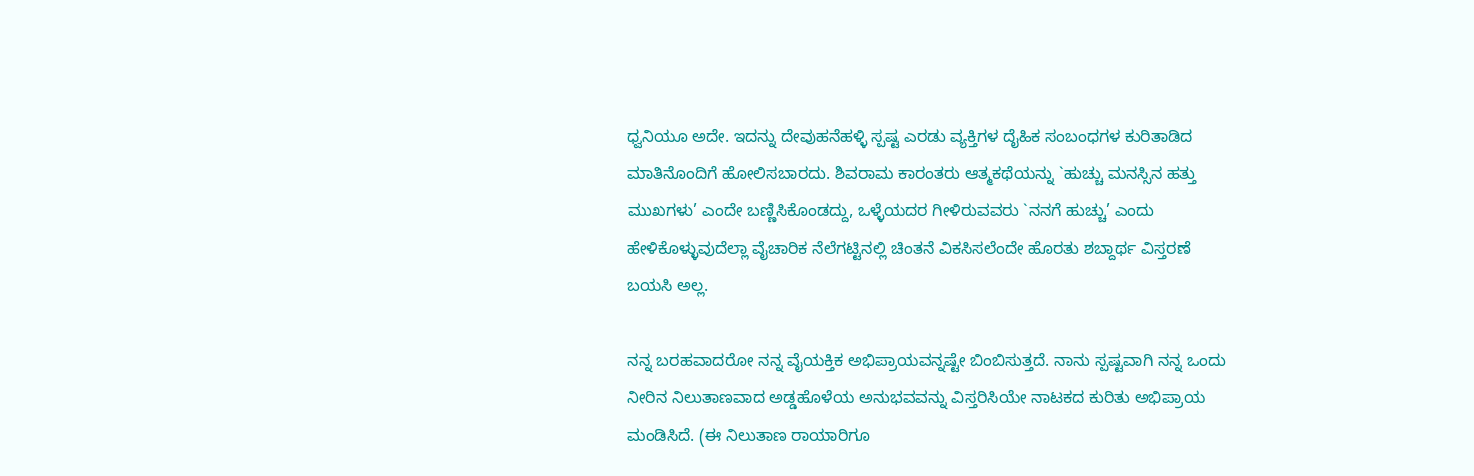ಧ್ವನಿಯೂ ಅದೇ. ಇದನ್ನು ದೇವುಹನೆಹಳ್ಳಿ ಸ್ಪಷ್ಟ ಎರಡು ವ್ಯಕ್ತಿಗಳ ದೈಹಿಕ ಸಂಬಂಧಗಳ ಕುರಿತಾಡಿದ ಮಾತಿನೊಂದಿಗೆ ಹೋಲಿಸಬಾರದು. ಶಿವರಾಮ ಕಾರಂತರು ಆತ್ಮಕಥೆಯನ್ನು `ಹುಚ್ಚು ಮನಸ್ಸಿನ ಹತ್ತು ಮುಖಗಳು’ ಎಂದೇ ಬಣ್ಣಿಸಿಕೊಂಡದ್ದು, ಒಳ್ಳೆಯದರ ಗೀಳಿರುವವರು `ನನಗೆ ಹುಚ್ಚು’ ಎಂದು ಹೇಳಿಕೊಳ್ಳುವುದೆಲ್ಲಾ ವೈಚಾರಿಕ ನೆಲೆಗಟ್ಟಿನಲ್ಲಿ ಚಿಂತನೆ ವಿಕಸಿಸಲೆಂದೇ ಹೊರತು ಶಬ್ದಾರ್ಥ ವಿಸ್ತರಣೆ ಬಯಸಿ ಅಲ್ಲ.

ನನ್ನ ಬರಹವಾದರೋ ನನ್ನ ವೈಯಕ್ತಿಕ ಅಭಿಪ್ರಾಯವನ್ನಷ್ಟೇ ಬಿಂಬಿಸುತ್ತದೆ. ನಾನು ಸ್ಪಷ್ಟವಾಗಿ ನನ್ನ ಒಂದು ನೀರಿನ ನಿಲುತಾಣವಾದ ಅಡ್ಡಹೊಳೆಯ ಅನುಭವವನ್ನು ವಿಸ್ತರಿಸಿಯೇ ನಾಟಕದ ಕುರಿತು ಅಭಿಪ್ರಾಯ ಮಂಡಿಸಿದೆ. (ಈ ನಿಲುತಾಣ ರಾಯಾರಿಗೂ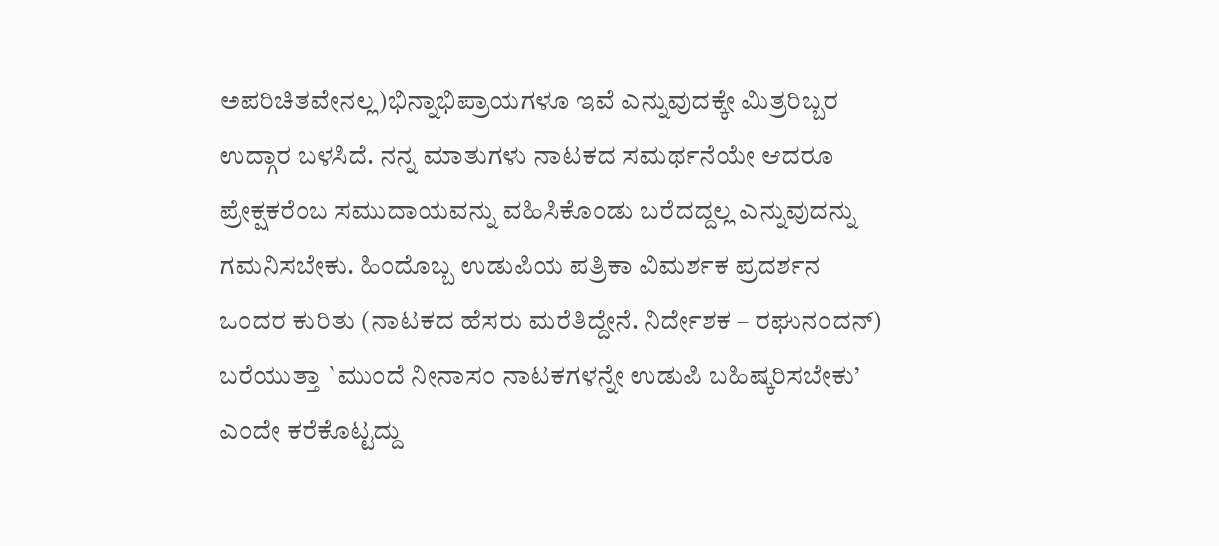ಅಪರಿಚಿತವೇನಲ್ಲ)ಭಿನ್ನಾಭಿಪ್ರಾಯಗಳೂ ಇವೆ ಎನ್ನುವುದಕ್ಕೇ ಮಿತ್ರರಿಬ್ಬರ ಉದ್ಗಾರ ಬಳಸಿದೆ. ನನ್ನ ಮಾತುಗಳು ನಾಟಕದ ಸಮರ್ಥನೆಯೇ ಆದರೂ ಪ್ರೇಕ್ಷಕರೆಂಬ ಸಮುದಾಯವನ್ನು ವಹಿಸಿಕೊಂಡು ಬರೆದದ್ದಲ್ಲ ಎನ್ನುವುದನ್ನು ಗಮನಿಸಬೇಕು. ಹಿಂದೊಬ್ಬ ಉಡುಪಿಯ ಪತ್ರಿಕಾ ವಿಮರ್ಶಕ ಪ್ರದರ್ಶನ ಒಂದರ ಕುರಿತು (ನಾಟಕದ ಹೆಸರು ಮರೆತಿದ್ದೇನೆ. ನಿರ್ದೇಶಕ – ರಘುನಂದನ್) ಬರೆಯುತ್ತಾ `ಮುಂದೆ ನೀನಾಸಂ ನಾಟಕಗಳನ್ನೇ ಉಡುಪಿ ಬಹಿಷ್ಕರಿಸಬೇಕು’ ಎಂದೇ ಕರೆಕೊಟ್ಟದ್ದು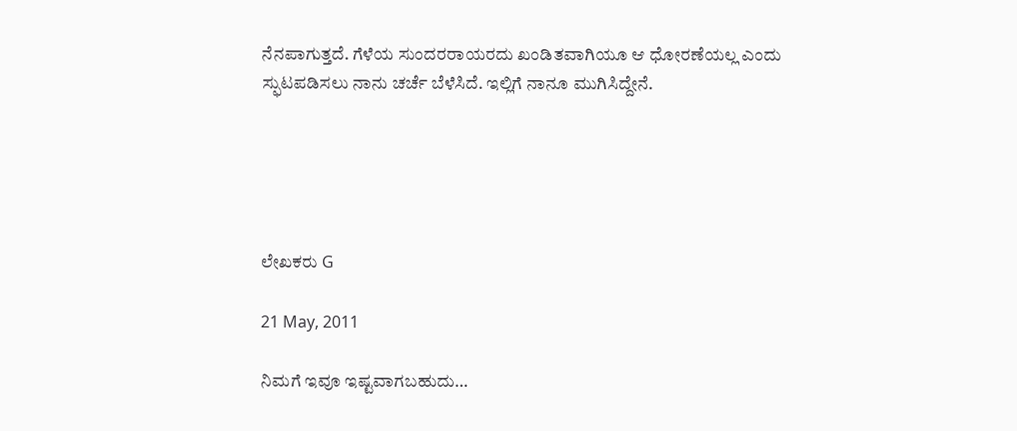ನೆನಪಾಗುತ್ತದೆ. ಗೆಳೆಯ ಸುಂದರರಾಯರದು ಖಂಡಿತವಾಗಿಯೂ ಆ ಧೋರಣೆಯಲ್ಲ ಎಂದು ಸ್ಫುಟಪಡಿಸಲು ನಾನು ಚರ್ಚೆ ಬೆಳೆಸಿದೆ. ಇಲ್ಲಿಗೆ ನಾನೂ ಮುಗಿಸಿದ್ದೇನೆ.





ಲೇಖಕರು G

21 May, 2011

ನಿಮಗೆ ಇವೂ ಇಷ್ಟವಾಗಬಹುದು…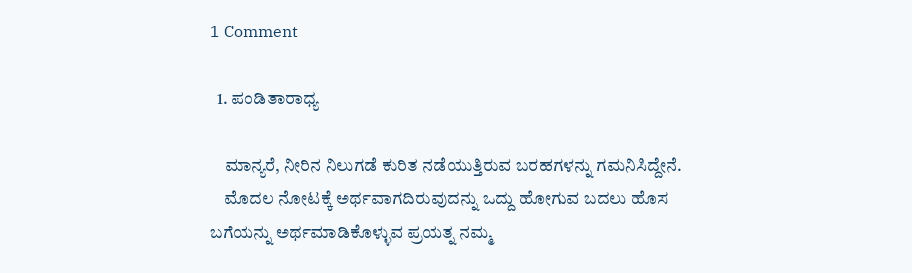1 Comment

  1. ಪಂಡಿತಾರಾಧ್ಯ

    ಮಾನ್ಯರೆ, ನೀರಿನ ನಿಲುಗಡೆ ಕುರಿತ ನಡೆಯುತ್ತಿರುವ ಬರಹಗಳನ್ನು ಗಮನಿಸಿದ್ದೇನೆ.
    ಮೊದಲ ನೋಟಕ್ಕೆ ಅರ್ಥವಾಗದಿರುವುದನ್ನು ಒದ್ದು ಹೋಗುವ ಬದಲು ಹೊಸ ಬಗೆಯನ್ನು ಅರ್ಥಮಾಡಿಕೊಳ್ಳುವ ಪ್ರಯತ್ನ ನಮ್ಮ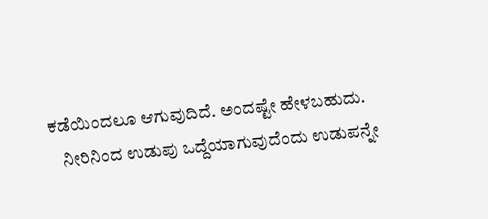ಕಡೆಯಿಂದಲೂ ಆಗುವುದಿದೆ. ಅಂದಷ್ಟೇ ಹೇಳಬಹುದು.
    ನೀರಿನಿಂದ ಉಡುಪು ಒದ್ದೆಯಾಗುವುದೆಂದು ಉಡುಪನ್ನೇ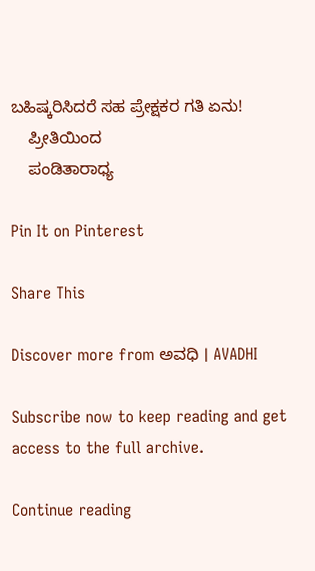ಬಹಿಷ್ಕರಿಸಿದರೆ ಸಹ ಪ್ರೇಕ್ಷಕರ ಗತಿ ಏನು!
    ಪ್ರೀತಿಯಿಂದ
    ಪಂಡಿತಾರಾಧ್ಯ

Pin It on Pinterest

Share This

Discover more from ಅವಧಿ । AVADHI

Subscribe now to keep reading and get access to the full archive.

Continue reading